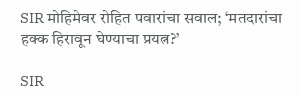SIR मोहिमेवर रोहित पवारांचा सवाल; ‘मतदारांचा हक्क हिरावून घेण्याचा प्रयत्न?’

SIR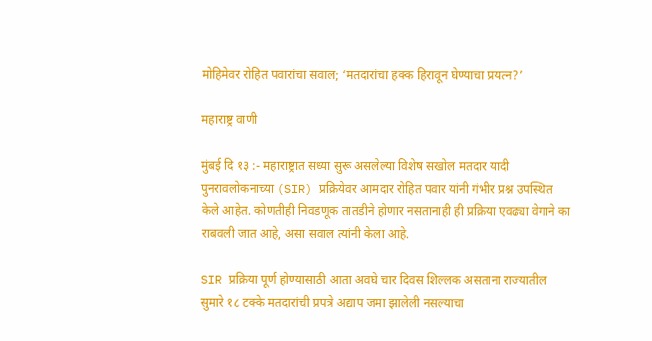मोहिमेवर रोहित पवारांचा सवाल; ‘मतदारांचा हक्क हिरावून घेण्याचा प्रयत्न?’

महाराष्ट्र वाणी

मुंबई दि १३ :- महाराष्ट्रात सध्या सुरू असलेल्या विशेष सखोल मतदार यादी पुनरावलोकनाच्या (SIR) प्रक्रियेवर आमदार रोहित पवार यांनी गंभीर प्रश्न उपस्थित केले आहेत. कोणतीही निवडणूक तातडीने होणार नसतानाही ही प्रक्रिया एवढ्या वेगाने का राबवली जात आहे, असा सवाल त्यांनी केला आहे.

SIR प्रक्रिया पूर्ण होण्यासाठी आता अवघे चार दिवस शिल्लक असताना राज्यातील सुमारे १८ टक्के मतदारांची प्रपत्रे अद्याप जमा झालेली नसल्याचा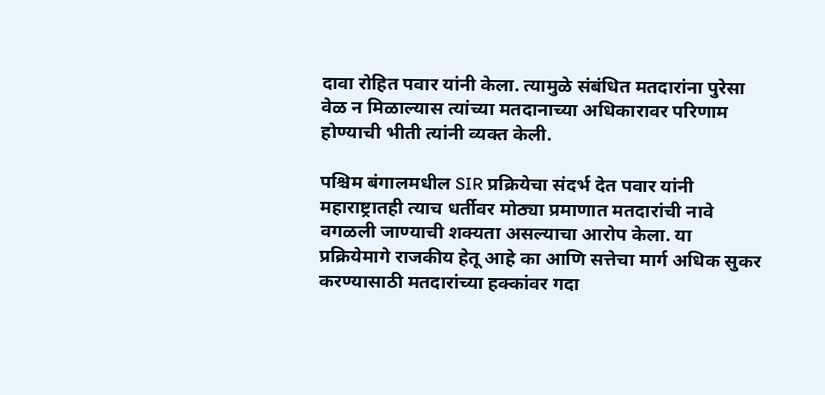दावा रोहित पवार यांनी केला. त्यामुळे संबंधित मतदारांना पुरेसा वेळ न मिळाल्यास त्यांच्या मतदानाच्या अधिकारावर परिणाम होण्याची भीती त्यांनी व्यक्त केली.

पश्चिम बंगालमधील SIR प्रक्रियेचा संदर्भ देत पवार यांनी महाराष्ट्रातही त्याच धर्तीवर मोठ्या प्रमाणात मतदारांची नावे वगळली जाण्याची शक्यता असल्याचा आरोप केला. या प्रक्रियेमागे राजकीय हेतू आहे का आणि सत्तेचा मार्ग अधिक सुकर करण्यासाठी मतदारांच्या हक्कांवर गदा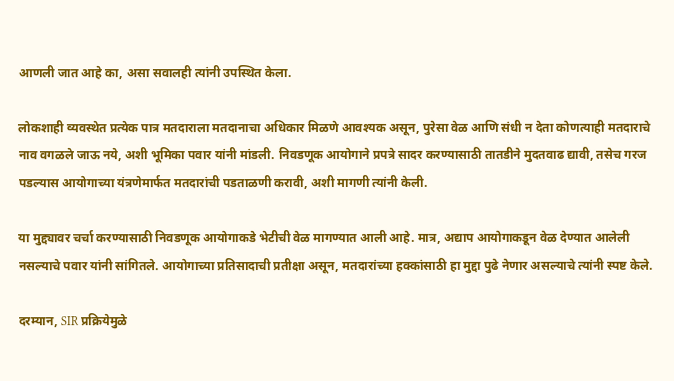आणली जात आहे का, असा सवालही त्यांनी उपस्थित केला.

लोकशाही व्यवस्थेत प्रत्येक पात्र मतदाराला मतदानाचा अधिकार मिळणे आवश्यक असून, पुरेसा वेळ आणि संधी न देता कोणत्याही मतदाराचे नाव वगळले जाऊ नये, अशी भूमिका पवार यांनी मांडली. निवडणूक आयोगाने प्रपत्रे सादर करण्यासाठी तातडीने मुदतवाढ द्यावी, तसेच गरज पडल्यास आयोगाच्या यंत्रणेमार्फत मतदारांची पडताळणी करावी, अशी मागणी त्यांनी केली.

या मुद्द्यावर चर्चा करण्यासाठी निवडणूक आयोगाकडे भेटीची वेळ मागण्यात आली आहे. मात्र, अद्याप आयोगाकडून वेळ देण्यात आलेली नसल्याचे पवार यांनी सांगितले. आयोगाच्या प्रतिसादाची प्रतीक्षा असून, मतदारांच्या हक्कांसाठी हा मुद्दा पुढे नेणार असल्याचे त्यांनी स्पष्ट केले.

दरम्यान, SIR प्रक्रियेमुळे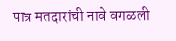पात्र मतदारांची नावे वगळली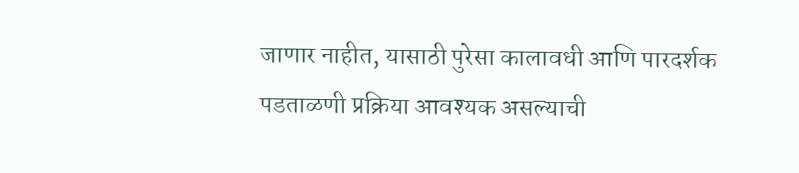जाणार नाहीत, यासाठी पुरेसा कालावधी आणि पारदर्शक पडताळणी प्रक्रिया आवश्यक असल्याची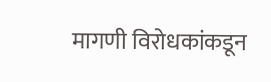मागणी विरोधकांकडून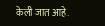केली जात आहे.